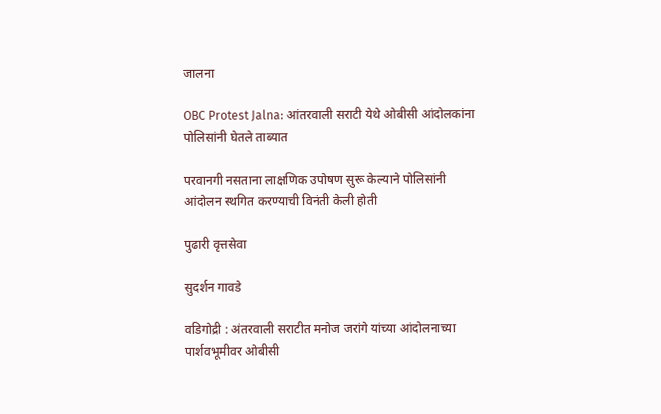जालना

OBC Protest Jalna: आंतरवाली सराटी येथे ओबीसी आंदोलकांना पोलिसांनी घेतले ताब्यात

परवानगी नसताना लाक्षणिक उपोषण सुरू केल्याने पोलिसांनी आंदोलन स्थगित करण्याची विनंती केली होती

पुढारी वृत्तसेवा

सुदर्शन गावडे

वडिगोद्री : अंतरवाली सराटीत मनोज जरांगे यांच्या आंदोलनाच्या पार्शवभूमीवर ओबीसी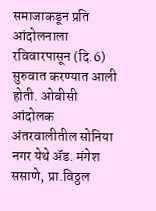समाजाकडून प्रति आंदोलनाला रविवारपासून (दि.6) सुरुवात करण्यात आली होती. ओबीसी आंदोलक अंतरवालीतील सोनिया नगर येथे ॲड. मंगेश ससाणे, प्रा.विठ्ठल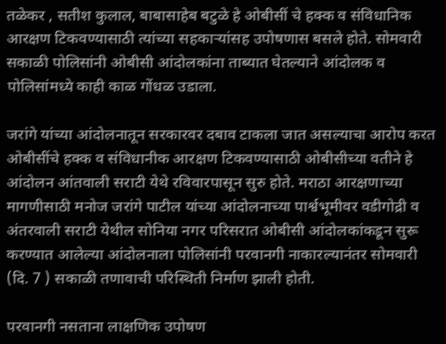तळेकर , सतीश कुलाल, बाबासाहेब बटुळे हे ओबीसीं चे हक्क व संविधानिक आरक्षण टिकवण्यासाठी त्यांच्या सहकाऱ्यांसह उपोषणास बसले होते. सोमवारी सकाळी पोलिसांनी ओबीसी आंदोलकांना ताब्यात घेतल्याने आंदोलक व पोलिसांमध्ये काही काळ गोंधळ उडाला.

जरांगे यांच्या आंदोलनातून सरकारवर दबाव टाकला जात असल्याचा आरोप करत ओबीसींचे हक्क व संविधानीक आरक्षण टिकवण्यासाठी ओबीसीच्या वतीने हे आंदोलन आंतवाली सराटी येथे रविवारपासून सुरु होते. मराठा आरक्षणाच्या मागणीसाठी मनोज जरांगे पाटील यांच्या आंदोलनाच्या पार्श्वभूमीवर वडीगोद्री व अंतरवाली सराटी येथील सोनिया नगर परिसरात ओबीसी आंदोलकांकडून सुरू करण्यात आलेल्या आंदोलनाला पोलिसांनी परवानगी नाकारल्यानंतर सोमवारी (दि. 7 ) सकाळी तणावाची परिस्थिती निर्माण झाली होती.

परवानगी नसताना लाक्षणिक उपोषण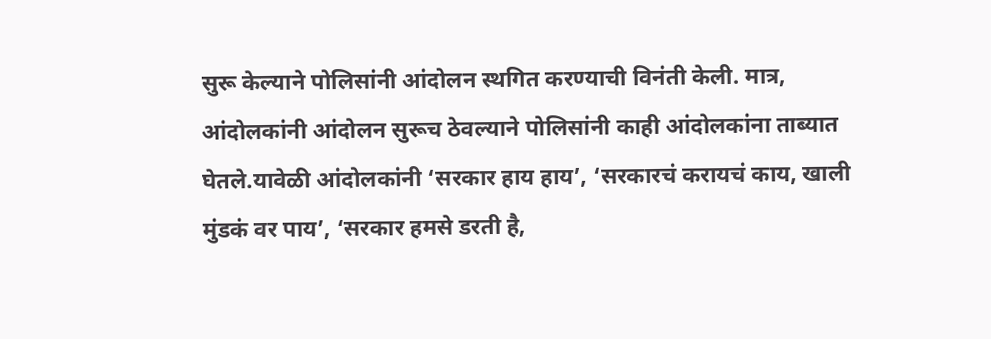सुरू केल्याने पोलिसांनी आंदोलन स्थगित करण्याची विनंती केली. मात्र, आंदोलकांनी आंदोलन सुरूच ठेवल्याने पोलिसांनी काही आंदोलकांना ताब्यात घेतले.यावेळी आंदोलकांनी ‘सरकार हाय हाय’, ‘सरकारचं करायचं काय, खाली मुंडकं वर पाय’, ‘सरकार हमसे डरती है,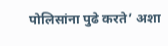पोलिसांना पुढे करते’ अशा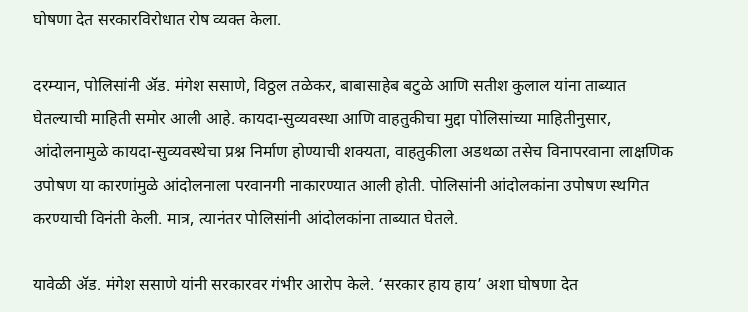घोषणा देत सरकारविरोधात रोष व्यक्त केला.

दरम्यान, पोलिसांनी ॲड. मंगेश ससाणे, विठ्ठल तळेकर, बाबासाहेब बटुळे आणि सतीश कुलाल यांना ताब्यात घेतल्याची माहिती समोर आली आहे. कायदा-सुव्यवस्था आणि वाहतुकीचा मुद्दा पोलिसांच्या माहितीनुसार, आंदोलनामुळे कायदा-सुव्यवस्थेचा प्रश्न निर्माण होण्याची शक्यता, वाहतुकीला अडथळा तसेच विनापरवाना लाक्षणिक उपोषण या कारणांमुळे आंदोलनाला परवानगी नाकारण्यात आली होती. पोलिसांनी आंदोलकांना उपोषण स्थगित करण्याची विनंती केली. मात्र, त्यानंतर पोलिसांनी आंदोलकांना ताब्यात घेतले.

यावेळी ॲड. मंगेश ससाणे यांनी सरकारवर गंभीर आरोप केले. ‘सरकार हाय हाय’ अशा घोषणा देत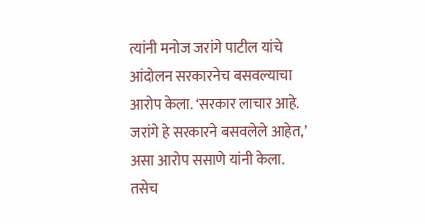त्यांनी मनोज जरांगे पाटील यांचे आंदोलन सरकारनेच बसवल्याचा आरोप केला. ‘सरकार लाचार आहे. जरांगे हे सरकारने बसवलेले आहेत,’ असा आरोप ससाणे यांनी केला. तसेच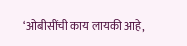‘ओबीसींची काय लायकी आहे,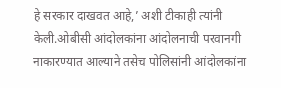हे सरकार दाखवत आहे,’ अशी टीकाही त्यांनी केली.ओबीसी आंदोलकांना आंदोलनाची परवानगी नाकारण्यात आल्याने तसेच पोलिसांनी आंदोलकांना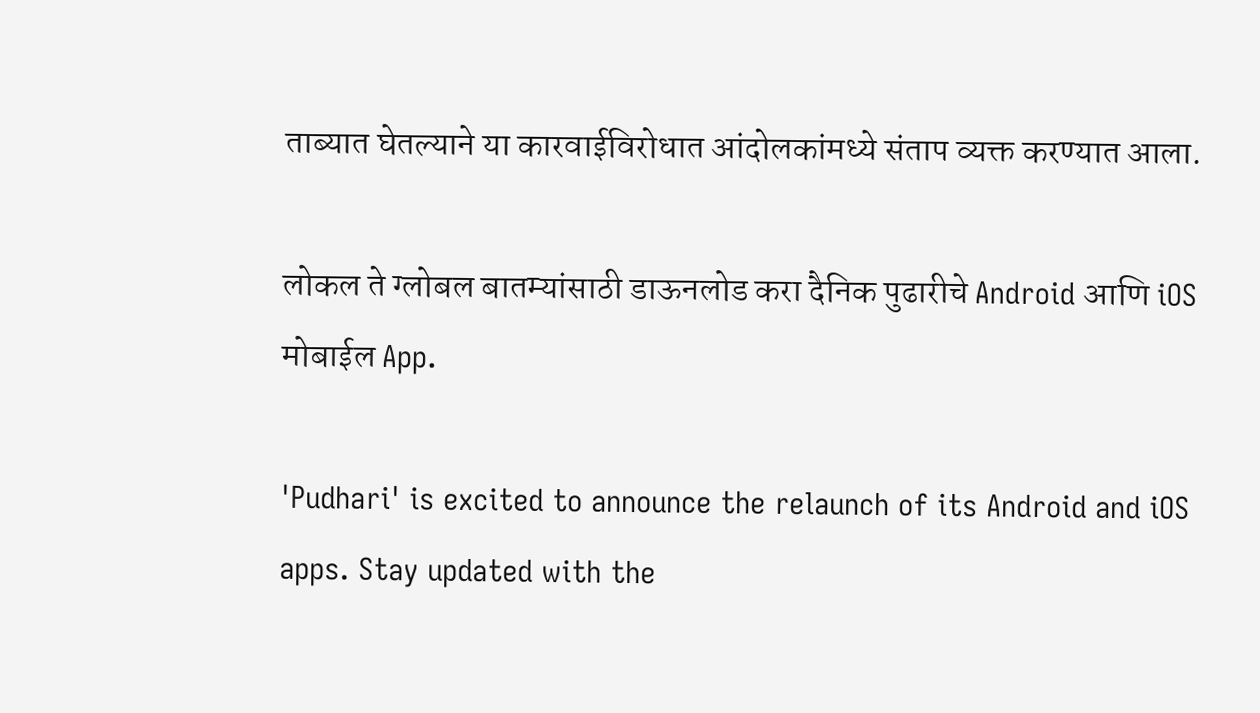ताब्यात घेतल्याने या कारवाईविरोधात आंदोलकांमध्ये संताप व्यक्त करण्यात आला.

लोकल ते ग्लोबल बातम्यांसाठी डाऊनलोड करा दैनिक पुढारीचे Android आणि iOS मोबाईल App.

'Pudhari' is excited to announce the relaunch of its Android and iOS apps. Stay updated with the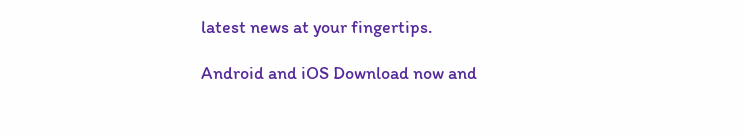latest news at your fingertips.

Android and iOS Download now and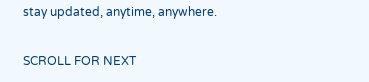stay updated, anytime, anywhere.

SCROLL FOR NEXT